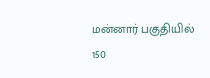மன்னார் பகுதியில் 150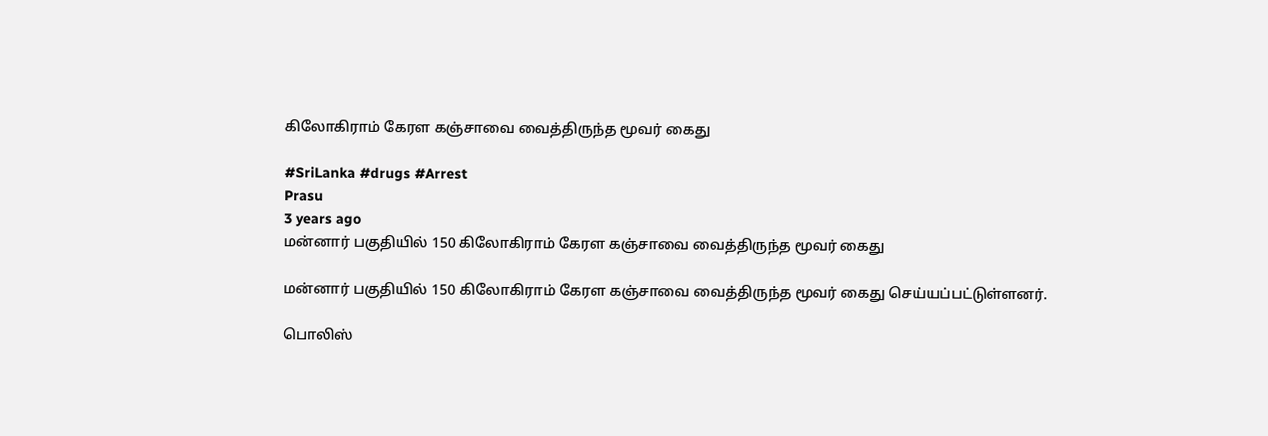கிலோகிராம் கேரள கஞ்சாவை வைத்திருந்த மூவர் கைது

#SriLanka #drugs #Arrest
Prasu
3 years ago
மன்னார் பகுதியில் 150 கிலோகிராம் கேரள கஞ்சாவை வைத்திருந்த மூவர் கைது

மன்னார் பகுதியில் 150 கிலோகிராம் கேரள கஞ்சாவை வைத்திருந்த மூவர் கைது செய்யப்பட்டுள்ளனர்.

பொலிஸ்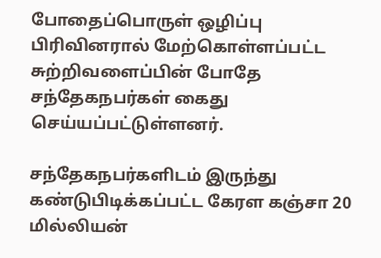போதைப்பொருள் ஒழிப்பு பிரிவினரால் மேற்கொள்ளப்பட்ட சுற்றிவளைப்பின் போதே சந்தேகநபர்கள் கைது செய்யப்பட்டுள்ளனர்.

சந்தேகநபர்களிடம் இருந்து கண்டுபிடிக்கப்பட்ட கேரள கஞ்சா 20 மில்லியன்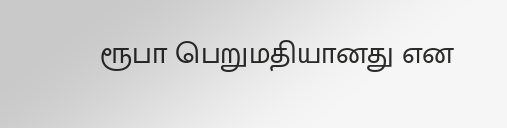ரூபா பெறுமதியானது என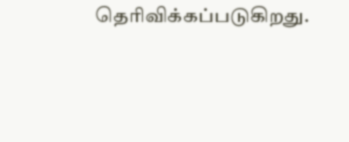தெரிவிக்கப்படுகிறது.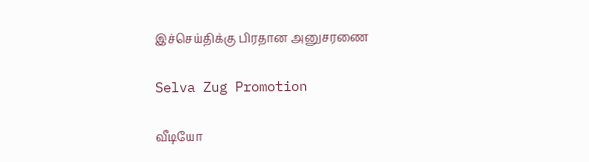இச்செய்திக்கு பிரதான அனுசரணை

Selva Zug Promotion

வீடியோ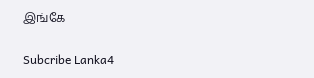இங்கே

Subcribe Lanka4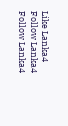Like Lanka4
Follow Lanka4
Follow Lanka4